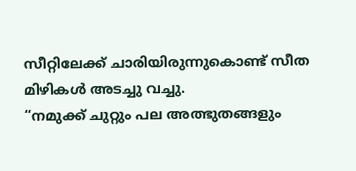സീറ്റിലേക്ക് ചാരിയിരുന്നുകൊണ്ട് സീത മിഴികൾ അടച്ചു വച്ചു.
“നമുക്ക് ചുറ്റും പല അത്ഭുതങ്ങളും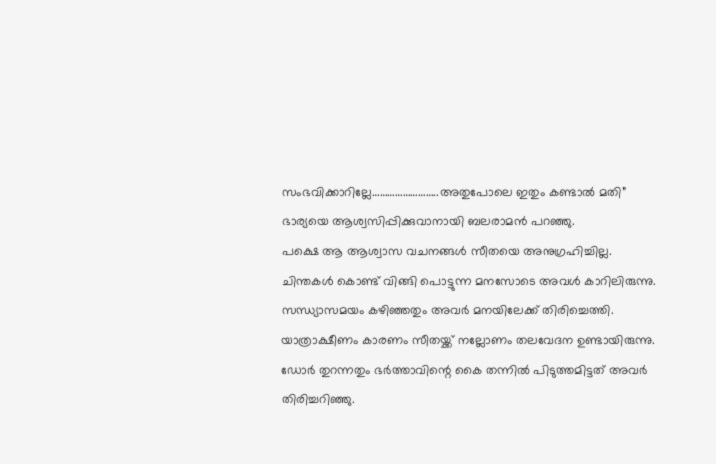സംഭവിക്കാറില്ലേ……………………..അതുപോലെ ഇതും കണ്ടാൽ മതി”
ഭാര്യയെ ആശ്വസിപ്പിക്കുവാനായി ബലരാമൻ പറഞ്ഞു.
പക്ഷെ ആ ആശ്വാസ വചനങ്ങൾ സീതയെ അനുഗ്രഹിച്ചില്ല.
ചിന്തകൾ കൊണ്ട് വിങ്ങി പൊട്ടുന്ന മനസോടെ അവൾ കാറിലിരുന്നു.
സന്ധ്യാസമയം കഴിഞ്ഞതും അവർ മനയിലേക്ക് തിരിച്ചെത്തി.
യാത്രാക്ഷീണം കാരണം സീതയ്ക്ക് നല്ലോണം തലവേദന ഉണ്ടായിരുന്നു.
ഡോർ തുറന്നതും ഭർത്താവിന്റെ കൈ തന്നിൽ പിടുത്തമിട്ടത് അവർ തിരിച്ചറിഞ്ഞു.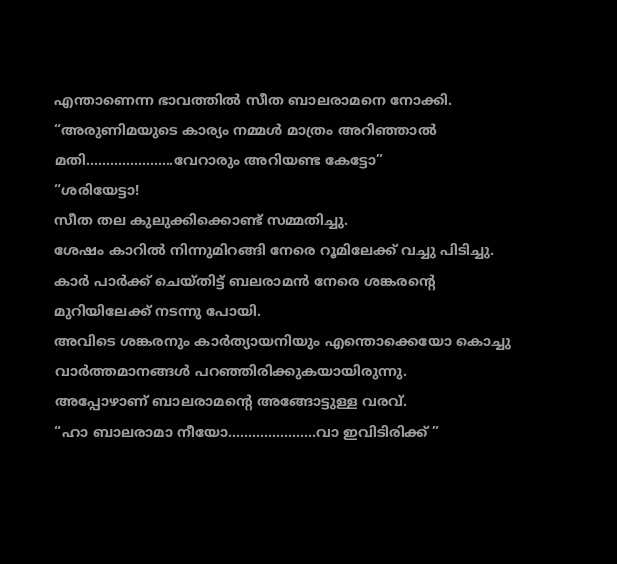എന്താണെന്ന ഭാവത്തിൽ സീത ബാലരാമനെ നോക്കി.
“അരുണിമയുടെ കാര്യം നമ്മൾ മാത്രം അറിഞ്ഞാൽ മതി………………….വേറാരും അറിയണ്ട കേട്ടോ”
“ശരിയേട്ടാ!
സീത തല കുലുക്കിക്കൊണ്ട് സമ്മതിച്ചു.
ശേഷം കാറിൽ നിന്നുമിറങ്ങി നേരെ റൂമിലേക്ക് വച്ചു പിടിച്ചു.
കാർ പാർക്ക് ചെയ്തിട്ട് ബലരാമൻ നേരെ ശങ്കരന്റെ മുറിയിലേക്ക് നടന്നു പോയി.
അവിടെ ശങ്കരനും കാർത്യായനിയും എന്തൊക്കെയോ കൊച്ചു വാർത്തമാനങ്ങൾ പറഞ്ഞിരിക്കുകയായിരുന്നു.
അപ്പോഴാണ് ബാലരാമന്റെ അങ്ങോട്ടുള്ള വരവ്.
“ഹാ ബാലരാമാ നീയോ………………….വാ ഇവിടിരിക്ക് ”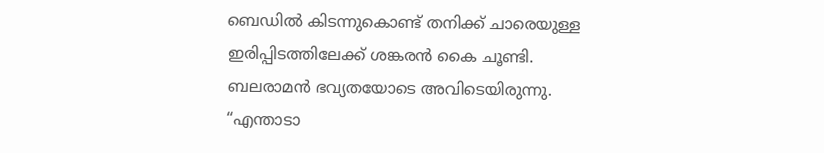ബെഡിൽ കിടന്നുകൊണ്ട് തനിക്ക് ചാരെയുള്ള ഇരിപ്പിടത്തിലേക്ക് ശങ്കരൻ കൈ ചൂണ്ടി.
ബലരാമൻ ഭവ്യതയോടെ അവിടെയിരുന്നു.
“എന്താടാ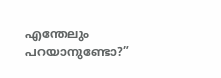എന്തേലും പറയാനുണ്ടോ?”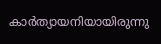കാർത്യായനിയായിരുന്നു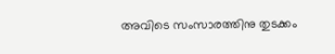അവിടെ സംസാരത്തിനു തുടക്കം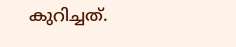കുറിച്ചത്.